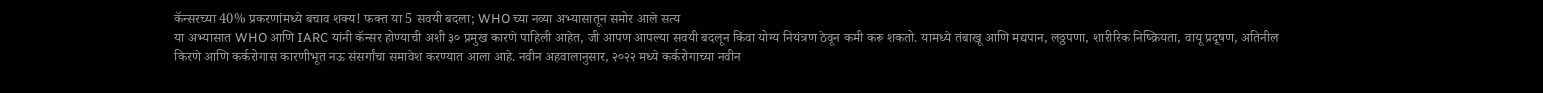कॅन्सरच्या 40% प्रकरणांमध्ये बचाव शक्य! फक्त या 5 सवयी बदला; WHO च्या नव्या अभ्यासातून समोर आले सत्य
या अभ्यासात WHO आणि IARC यांनी कॅन्सर होण्याची अशी ३० प्रमुख कारणे पाहिली आहेत, जी आपण आपल्या सवयी बदलून किंवा योग्य नियंत्रण ठेवून कमी करू शकतो. यामध्ये तंबाखू आणि मद्यपान, लठ्ठपणा, शारीरिक निष्क्रियता, वायू प्रदूषण, अतिनील किरणे आणि कर्करोगास कारणीभूत नऊ संसर्गांचा समावेश करण्यात आला आहे. नवीन अहवालानुसार, २०२२ मध्ये कर्करोगाच्या नवीन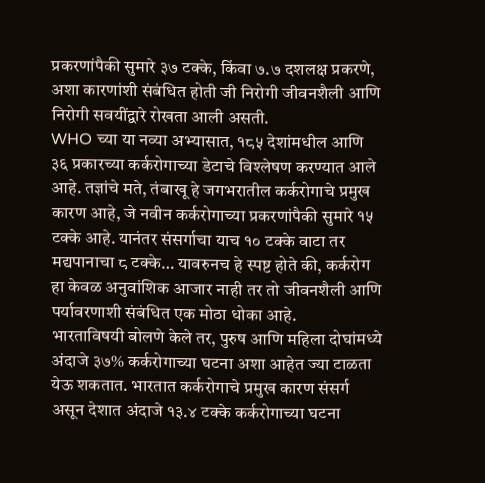प्रकरणांपैकी सुमारे ३७ टक्के, किंवा ७.७ दशलक्ष प्रकरणे, अशा कारणांशी संबंधित होती जी निरोगी जीवनशैली आणि निरोगी सवयींद्वारे रोखता आली असती.
WHO च्या या नव्या अभ्यासात, १८५ देशांमधील आणि ३६ प्रकारच्या कर्करोगाच्या डेटाचे विश्लेषण करण्यात आले आहे. तज्ञांचे मते, तंबाखू हे जगभरातील कर्करोगाचे प्रमुख कारण आहे, जे नवीन कर्करोगाच्या प्रकरणांपैकी सुमारे १५ टक्के आहे. यानंतर संसर्गाचा याच १० टक्के वाटा तर मद्यपानाचा ८ टक्के… यावरुनच हे स्पष्ट होते की, कर्करोग हा केवळ अनुवांशिक आजार नाही तर तो जीवनशैली आणि पर्यावरणाशी संबंधित एक मोठा धोका आहे.
भारताविषयी बोलणे केले तर, पुरुष आणि महिला दोघांमध्ये अंदाजे ३७% कर्करोगाच्या घटना अशा आहेत ज्या टाळता येऊ शकतात. भारतात कर्करोगाचे प्रमुख कारण संसर्ग असून देशात अंदाजे १३.४ टक्के कर्करोगाच्या घटना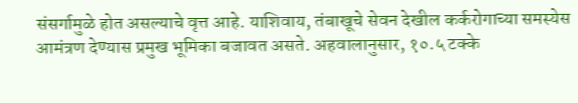संसर्गामुळे होत असल्याचे वृत्त आहे. याशिवाय, तंबाखूचे सेवन देखील कर्करोगाच्या समस्येस आमंत्रण देण्यास प्रमुख भूमिका बजावत असते. अहवालानुसार, १०.५ टक्के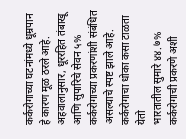कर्करोगाच्या घटनांमध्ये धूम्रपान हे कारण मूळ ठरले आहे. अहवालानुसार, धूररहित तंबाखू आणि सुपारिचे सेवन ५% कर्करोगाच्या प्रकरणांशी संबंधित असल्याचे स्पष्ट झाले आहे.
कर्करोगाचा धोका कसा टाळता येतो
भारतातील सुमारे ४४.७% कर्करोगाची प्रकरणे अशी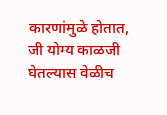कारणांमुळे होतात, जी योग्य काळजी घेतल्यास वेळीच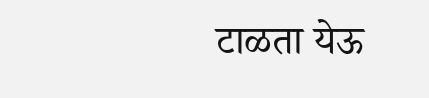टाळता येऊ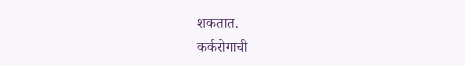शकतात.
कर्करोगाची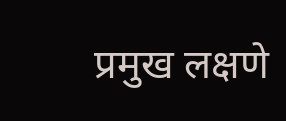प्रमुख लक्षणे